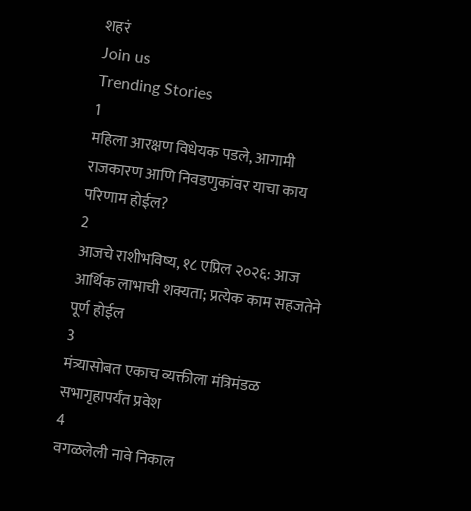शहरं
Join us
Trending Stories
1
महिला आरक्षण विधेयक पडले, आगामी राजकारण आणि निवडणुकांवर याचा काय परिणाम होईल?
2
आजचे राशीभविष्य, १८ एप्रिल २०२६: आज आर्थिक लाभाची शक्यता; प्रत्येक काम सहजतेने पूर्ण होईल
3
मंत्र्यासोबत एकाच व्यक्तीला मंत्रिमंडळ सभागृहापर्यंत प्रवेश
4
वगळलेली नावे निकाल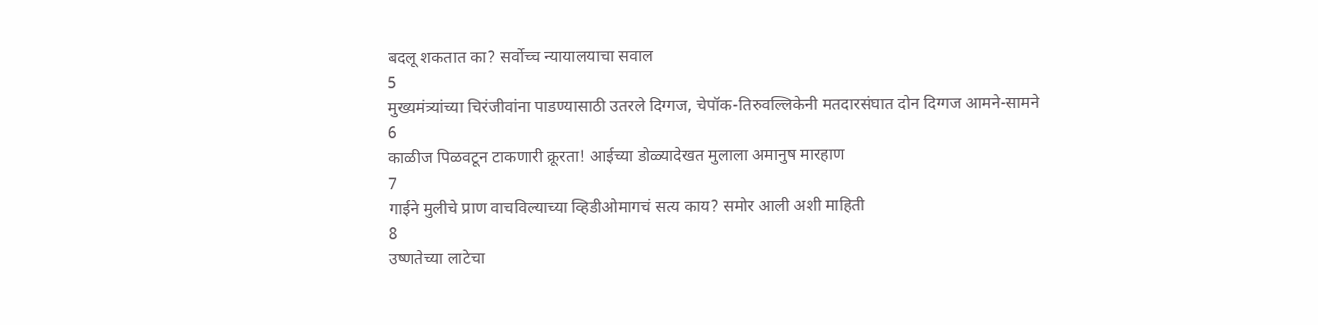बदलू शकतात का? सर्वोच्च न्यायालयाचा सवाल
5
मुख्यमंत्र्यांच्या चिरंजीवांना पाडण्यासाठी उतरले दिग्गज, चेपॉक-तिरुवल्लिकेनी मतदारसंघात दोन दिग्गज आमने-सामने
6
काळीज पिळवटून टाकणारी क्रूरता! आईच्या डोळ्यादेखत मुलाला अमानुष मारहाण
7
गाईने मुलीचे प्राण वाचविल्याच्या व्हिडीओमागचं सत्य काय? समोर आली अशी माहिती
8
उष्णतेच्या लाटेचा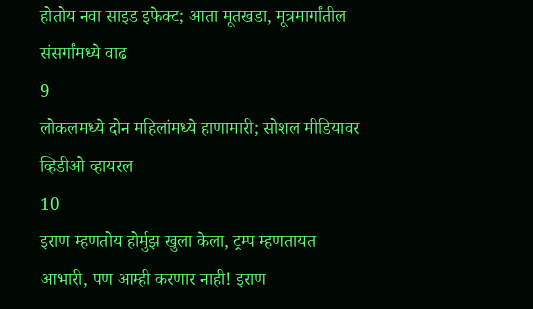होतोय नवा साइड इफेक्ट; आता मूतखडा, मूत्रमार्गांतील संसर्गांमध्ये वाढ
9
लोकलमध्ये दोन महिलांमध्ये हाणामारी; सोशल मीडियावर व्हिडीओ व्हायरल
10
इराण म्हणतोय होर्मुझ खुला केला, ट्रम्प म्हणतायत आभारी, पण आम्ही करणार नाही! इराण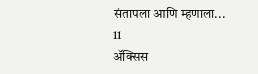संतापला आणि म्हणाला...
11
ॲक्सिस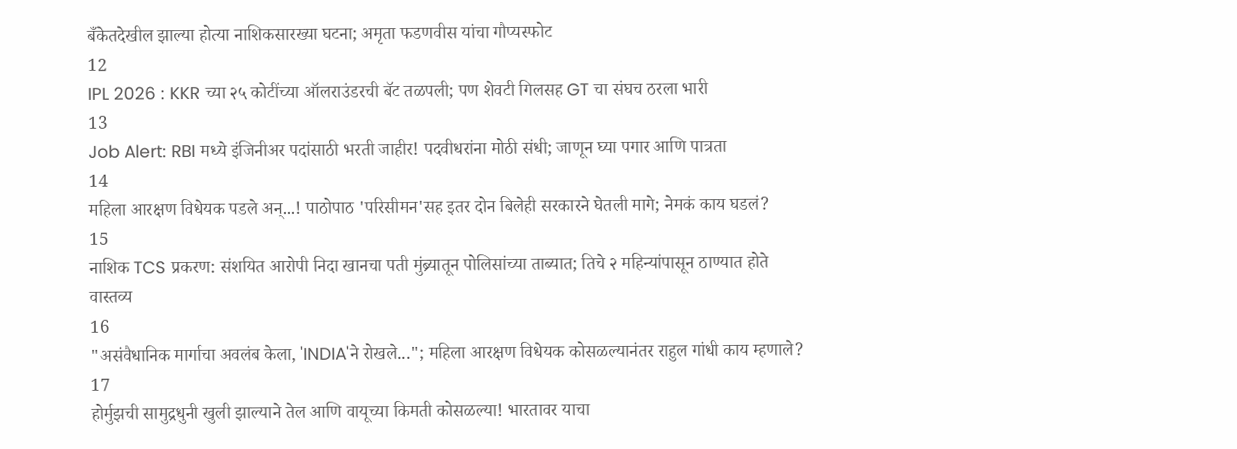बँकेतदेखील झाल्या होत्या नाशिकसारख्या घटना; अमृता फडणवीस यांचा गौप्यस्फोट
12
IPL 2026 : KKR च्या २५ कोटींच्या ऑलराउंडरची बॅट तळपली; पण शेवटी गिलसह GT चा संघच ठरला भारी
13
Job Alert: RBI मध्ये इंजिनीअर पदांसाठी भरती जाहीर! पदवीधरांना मोठी संधी; जाणून घ्या पगार आणि पात्रता
14
महिला आरक्षण विधेयक पडले अन्...! पाठोपाठ 'परिसीमन'सह इतर दोन बिलेही सरकारने घेतली मागे; नेमकं काय घडलं?
15
नाशिक TCS प्रकरण: संशयित आरोपी निदा खानचा पती मुंब्र्यातून पोलिसांच्या ताब्यात; तिचे २ महिन्यांपासून ठाण्यात होते वास्तव्य
16
"असंवैधानिक मार्गाचा अवलंब केला, 'INDIA'ने रोखले..."; महिला आरक्षण विधेयक कोसळल्यानंतर राहुल गांधी काय म्हणाले?
17
होर्मुझची सामुद्रधुनी खुली झाल्याने तेल आणि वायूच्या किमती कोसळल्या! भारतावर याचा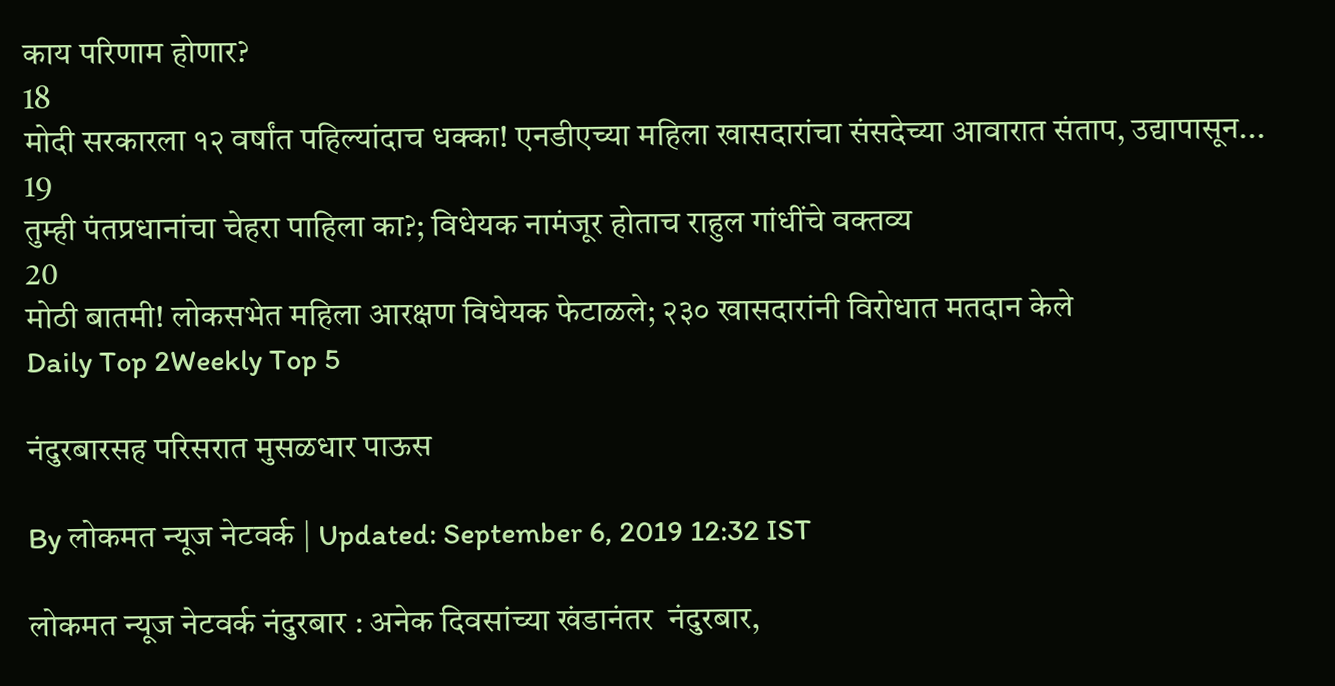काय परिणाम होणार?
18
मोदी सरकारला १२ वर्षांत पहिल्यांदाच धक्का! एनडीएच्या महिला खासदारांचा संसदेच्या आवारात संताप, उद्यापासून...
19
तुम्ही पंतप्रधानांचा चेहरा पाहिला का?; विधेयक नामंजूर होताच राहुल गांधींचे वक्तव्य
20
मोठी बातमी! लोकसभेत महिला आरक्षण विधेयक फेटाळले; २३० खासदारांनी विरोधात मतदान केले
Daily Top 2Weekly Top 5

नंदुरबारसह परिसरात मुसळधार पाऊस

By लोकमत न्यूज नेटवर्क | Updated: September 6, 2019 12:32 IST

लोकमत न्यूज नेटवर्क नंदुरबार : अनेक दिवसांच्या खंडानंतर  नंदुरबार,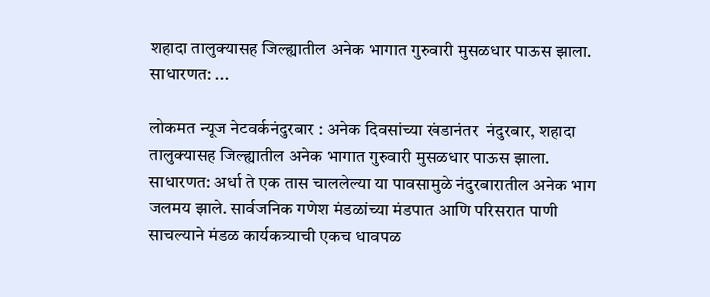शहादा तालुक्यासह जिल्ह्यातील अनेक भागात गुरुवारी मुसळधार पाऊस झाला. साधारणत: ...

लोकमत न्यूज नेटवर्कनंदुरबार : अनेक दिवसांच्या खंडानंतर  नंदुरबार, शहादा तालुक्यासह जिल्ह्यातील अनेक भागात गुरुवारी मुसळधार पाऊस झाला. साधारणत: अर्धा ते एक तास चाललेल्या या पावसामुळे नंदुरबारातील अनेक भाग जलमय झाले. सार्वजनिक गणेश मंडळांच्या मंडपात आणि परिसरात पाणी साचल्याने मंडळ कार्यकत्र्याची एकच धावपळ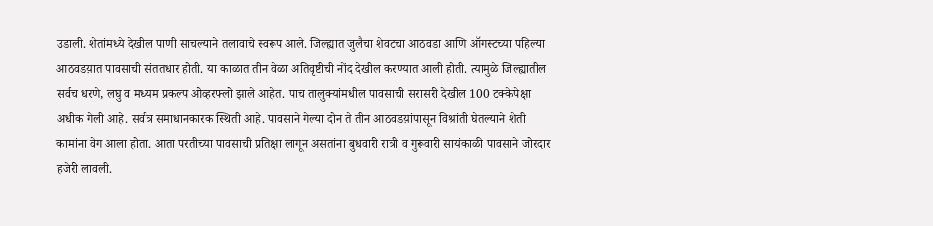उडाली. शेतांमध्ये देखील पाणी साचल्याने तलावाचे स्वरूप आले. जिल्ह्यात जुलैचा शेवटचा आठवडा आणि ऑगस्टच्या पहिल्या आठवडय़ात पावसाची संततधार होती. या काळात तीन वेळा अतिवृष्टीची नोंद देखील करण्यात आली होती. त्यामुळे जिल्ह्यातील सर्वच धरणे, लघु व मध्यम प्रकल्प ओव्हरफ्लो झाले आहेत. पाच तालुक्यांमधील पावसाची सरासरी देखील 100 टक्केपेक्षा अधीक गेली आहे. सर्वत्र समाधानकारक स्थिती आहे. पावसाने गेल्या दोन ते तीन आठवडय़ांपासून विश्रांती घेतल्याने शेती कामांना वेग आला होता. आता परतीच्या पावसाची प्रतिक्षा लागून असतांना बुधवारी रात्री व गुरूवारी सायंकाळी पावसाने जोरदार हजेरी लावली.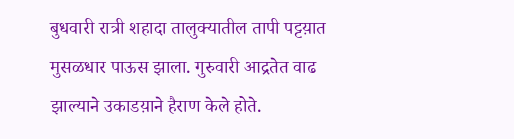बुधवारी रात्री शहादा तालुक्यातील तापी पट्टय़ात मुसळधार पाऊस झाला. गुरुवारी आद्रतेत वाढ झाल्याने उकाडय़ाने हैराण केले होते.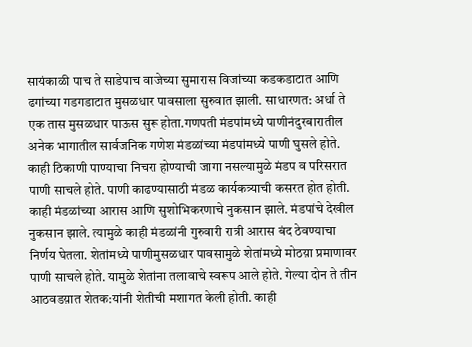सायंकाळी पाच ते साडेपाच वाजेच्या सुमारास विजांच्या कडकडाटात आणि ढगांच्या गडगडाटात मुसळधार पावसाला सुरुवात झाली. साधारणत: अर्धा ते एक तास मुसळधार पाऊस सुरू होता.गणपती मंडपांमध्ये पाणीनंदुरबारातील अनेक भागातील सार्वजनिक गणेश मंडळांच्या मंडपांमध्ये पाणी घुसले होते. काही ठिकाणी पाण्याचा निचरा होण्याची जागा नसल्यामुळे मंडप व परिसरात पाणी साचले होते. पाणी काढण्यासाठी मंडळ कार्यकत्र्याची कसरत होत होती. काही मंडळांच्या आरास आणि सुशोभिकरणाचे नुकसान झाले. मंडपांचे देखील नुकसान झाले. त्यामुळे काही मंडळांनी गुरुवारी रात्री आरास बंद ठेवण्याचा निर्णय घेतला. शेतांमध्ये पाणीमुसळधार पावसामुळे शेतांमध्ये मोठय़ा प्रमाणावर पाणी साचले होते. यामुळे शेतांना तलावाचे स्वरूप आले होते. गेल्या दोन ते तीन आठवडय़ात शेतक:यांनी शेतीची मशागत केली होती. काही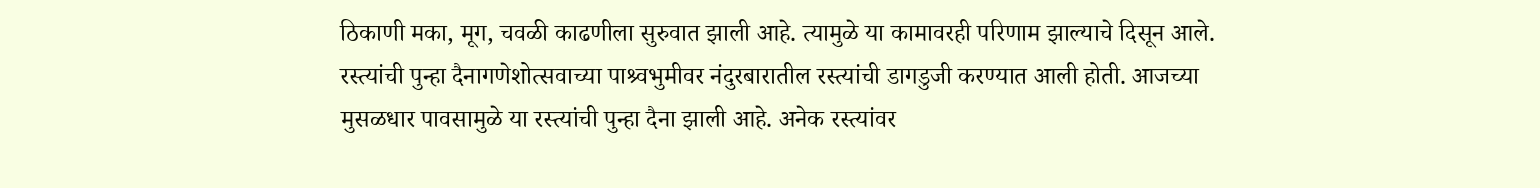ठिकाणी मका, मूग, चवळी काढणीला सुरुवात झाली आहे. त्यामुळे या कामावरही परिणाम झाल्याचे दिसून आले. रस्त्यांची पुन्हा दैनागणेशोत्सवाच्या पाश्र्वभुमीवर नंदुरबारातील रस्त्यांची डागडुजी करण्यात आली होती. आजच्या मुसळधार पावसामुळे या रस्त्यांची पुन्हा दैना झाली आहे. अनेक रस्त्यांवर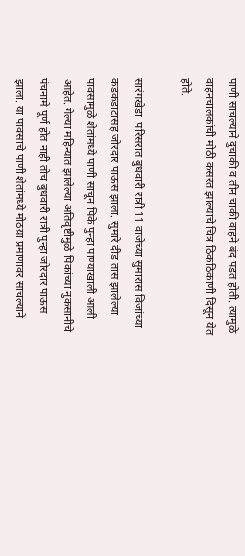पाणी साचल्याने दुचाकी व तीन चाकी वाहने बंद पडत होती. त्यामुळे वाहनचालकांची मोठी कसरत झाल्याचे चित्र ठिकठिकाणी दिसून येत होते.

सारंगखेडा  परिसरात बुधवारी रात्री 11 वाजेच्या सुमारास विजांच्या कडकडाटासह जोरदार पाऊस झाला. सुमारे दीड तास झालेल्या पावसामुळे शेतांमध्ये पाणी साचून पिके पुन्हा पाण्याखाली आली आहेत. गेल्या महिन्यात झालेल्या अतिवृष्टीमुळे पिकांच्या नुकसानीचे पंचनामे पूर्ण होत नाही तोच बुधवारी रात्री पुन्हा जोरदार पाऊस झाला. या पावसाचे पाणी शेतांमध्ये मोठय़ा प्रमाणावर साचल्याने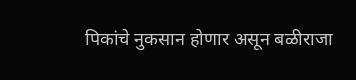पिकांचे नुकसान होणार असून बळीराजा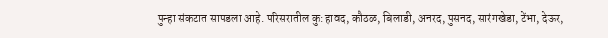पुन्हा संकटात सापडला आहे. परिसरातील कु:हावद, कौठळ, बिलाडी, अनरद, पुसनद, सारंगखेडा, टेंभा, देऊर,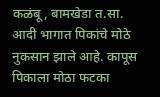कळंबू, बामखेडा त.सा. आदी भागात पिकांचे मोठे नुकसान झाले आहे. कापूस पिकाला मोठा फटका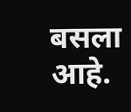बसला आहे.